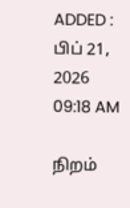ADDED : பிப் 21, 2026 09:18 AM

நிறம்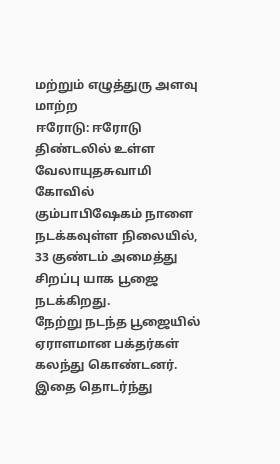மற்றும் எழுத்துரு அளவு மாற்ற
ஈரோடு: ஈரோடு திண்டலில் உள்ள வேலாயுதசுவாமி கோவில் கும்பாபிஷேகம் நாளை நடக்கவுள்ள நிலையில், 33 குண்டம் அமைத்து சிறப்பு யாக பூஜை நடக்கிறது.
நேற்று நடந்த பூஜையில் ஏராளமான பக்தர்கள் கலந்து கொண்டனர். இதை தொடர்ந்து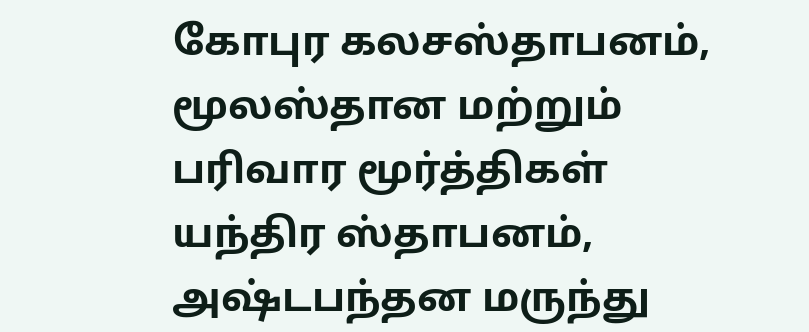கோபுர கலசஸ்தாபனம், மூலஸ்தான மற்றும் பரிவார மூர்த்திகள் யந்திர ஸ்தாபனம், அஷ்டபந்தன மருந்து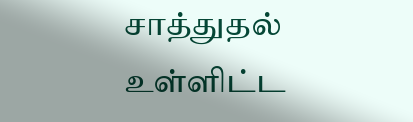சாத்துதல் உள்ளிட்ட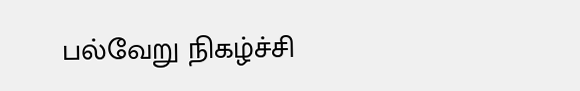பல்வேறு நிகழ்ச்சி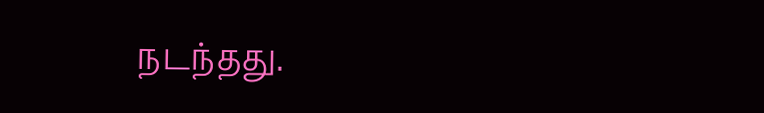நடந்தது.